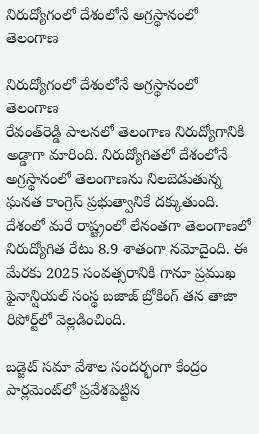నిరుద్యోగంలో దేశంలోనే అగ్రస్థానంలో తెలంగాణ

నిరుద్యోగంలో దేశంలోనే అగ్రస్థానంలో తెలంగాణ
రేవంత్‌రెడ్డి పాలనలో తెలంగాణ నిరుద్యోగానికి అడ్డాగా మారింది. నిరుద్యోగితలో దేశంలోనే అగ్రస్థానంలో తెలంగాణను నిలబెడుతున్న ఘనత కాంగ్రెస్ ప్రభుత్వానికే దక్కుతుంది.  దేశంలో మరే రాష్ట్రంలో లేనంతగా తెలంగాణలో నిరుద్యోగిత రేటు 8.9 శాతంగా నమోదైంది. ఈ మేరకు 2025 సంవత్సరానికి గానూ ప్రముఖ ఫైనాన్షియల్‌ సంస్థ బజాజ్‌ బ్రోకింగ్‌ తన తాజా రిపోర్ట్‌లో వెల్లడించింది.

బడ్జెట్‌ సమా వేశాల సందర్భంగా కేంద్రం పార్లమెంట్‌లో ప్రవేశపెట్టిన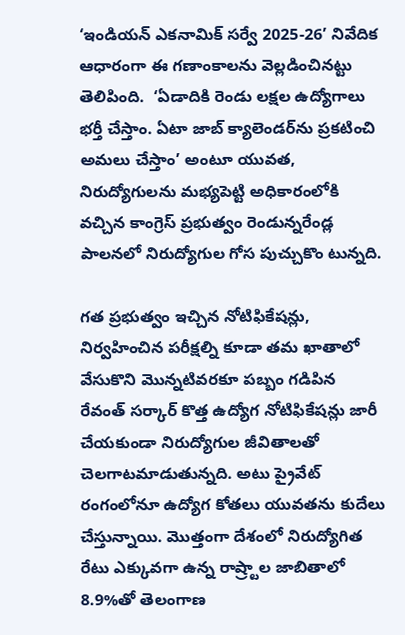‘ఇండియన్‌ ఎకనామిక్‌ సర్వే 2025-26’ నివేదిక ఆధారంగా ఈ గణాంకాలను వెల్లడించినట్టు తెలిపింది.  ‘ఏడాదికి రెండు లక్షల ఉద్యోగాలు భర్తీ చేస్తాం. ఏటా జాబ్‌ క్యాలెండర్‌ను ప్రకటించి అమలు చేస్తాం’ అంటూ యువత, నిరుద్యోగులను మభ్యపెట్టి అధికారంలోకి వచ్చిన కాంగ్రెస్‌ ప్రభుత్వం రెండున్నరేండ్ల పాలనలో నిరుద్యోగుల గోస పుచ్చుకొం టున్నది.

గత ప్రభుత్వం ఇచ్చిన నోటిఫికేషన్లు, నిర్వహించిన పరీక్షల్ని కూడా తమ ఖాతాలో వేసుకొని మొన్నటివరకూ పబ్బం గడిపిన రేవంత్‌ సర్కార్‌ కొత్త ఉద్యోగ నోటిఫికేషన్లు జారీ చేయకుండా నిరుద్యోగుల జీవితాలతో చెలగాటమాడుతున్నది. అటు ప్రైవేట్‌ రంగంలోనూ ఉద్యోగ కోతలు యువతను కుదేలు చేస్తున్నాయి. మొత్తంగా దేశంలో నిరుద్యోగిత రేటు ఎక్కువగా ఉన్న రాష్ర్టాల జాబితాలో 8.9%తో తెలంగాణ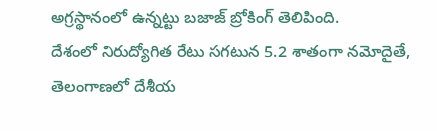అగ్రస్థానంలో ఉన్నట్టు బజాజ్‌ బ్రోకింగ్‌ తెలిపింది.
దేశంలో నిరుద్యోగిత రేటు సగటున 5.2 శాతంగా నమోదైతే, తెలంగాణలో దేశీయ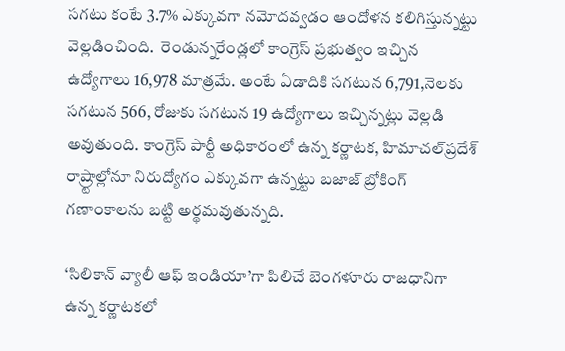సగటు కంటే 3.7% ఎక్కువగా నమోదవ్వడం ఆందోళన కలిగిస్తున్నట్టు వెల్లడించింది.  రెండున్నరేండ్లలో కాంగ్రెస్ ప్రభుత్వం ఇచ్చిన ఉద్యోగాలు 16,978 మాత్రమే. అంటే ఏడాదికి సగటున 6,791,నెలకు సగటున 566, రోజుకు సగటున 19 ఉద్యోగాలు ఇచ్చిన్నట్లు వెల్లడి అవుతుంది. కాంగ్రెస్‌ పార్టీ అధికారంలో ఉన్న కర్ణాటక, హిమాచల్‌ప్రదేశ్‌ రాష్ర్టాల్లోనూ నిరుద్యోగం ఎక్కువగా ఉన్నట్టు బజాజ్‌ బ్రోకింగ్‌ గణాంకాలను బట్టి అర్థమవుతున్నది.

‘సిలికాన్‌ వ్యాలీ ఆఫ్‌ ఇండియా’గా పిలిచే బెంగళూరు రాజధానిగా ఉన్న కర్ణాటకలో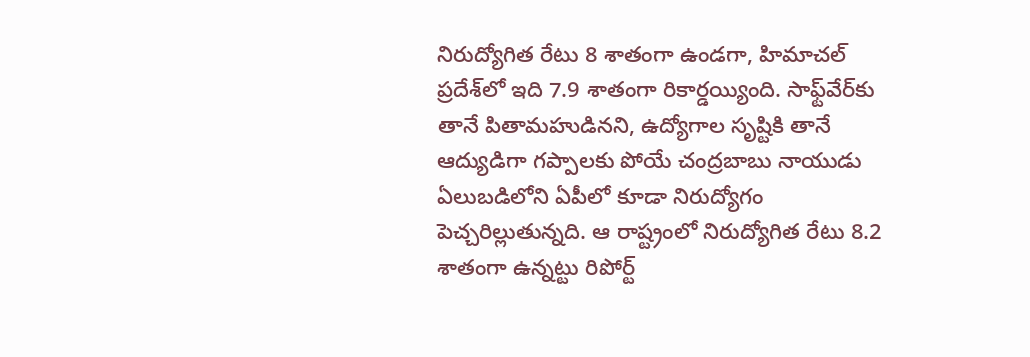నిరుద్యోగిత రేటు 8 శాతంగా ఉండగా, హిమాచల్‌ ప్రదేశ్‌లో ఇది 7.9 శాతంగా రికార్డయ్యింది. సాఫ్ట్‌వేర్‌కు తానే పితామహుడినని, ఉద్యోగాల సృష్టికి తానే ఆద్యుడిగా గప్పాలకు పోయే చంద్రబాబు నాయుడు ఏలుబడిలోని ఏపీలో కూడా నిరుద్యోగం పెచ్చరిల్లుతున్నది. ఆ రాష్ట్రంలో నిరుద్యోగిత రేటు 8.2 శాతంగా ఉన్నట్టు రిపోర్ట్‌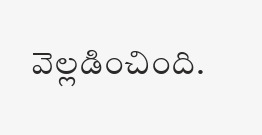వెల్లడించింది.